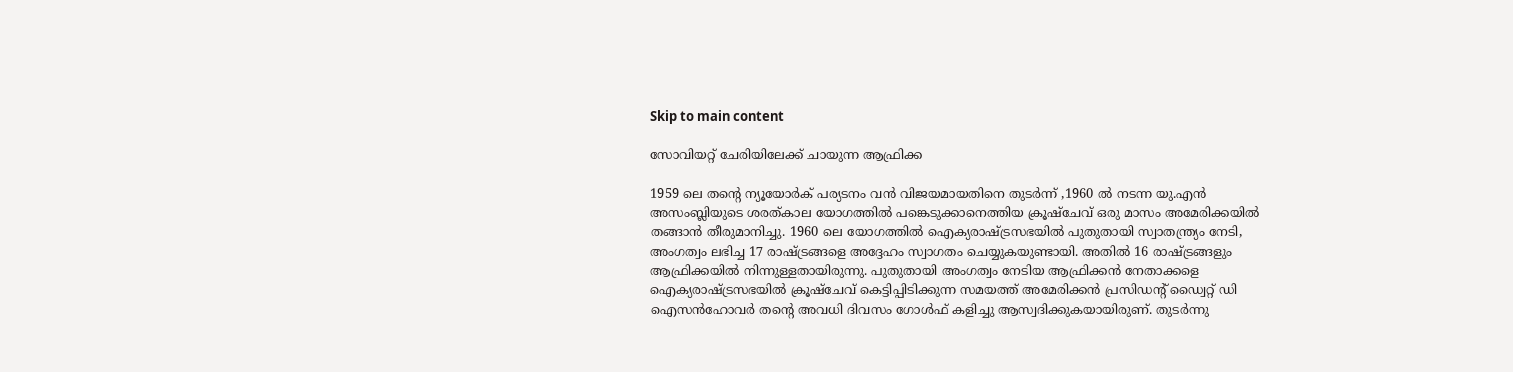Skip to main content

സോവിയറ്റ് ചേരിയിലേക്ക് ചായുന്ന ആഫ്രിക്ക

1959 ലെ തന്റെ ന്യൂയോർക് പര്യടനം വന്‍ വിജയമായതിനെ തുടർന്ന് ,1960 ല്‍ നടന്ന യു.എന്‍ അസംബ്ലിയുടെ ശരത്കാല യോഗത്തില്‍ പങ്കെടുക്കാനെത്തിയ ക്രൂഷ്ചേവ് ഒരു മാസം അമേരിക്കയില്‍ തങ്ങാന്‍ തീരുമാനിച്ചു. 1960 ലെ യോഗത്തില്‍ ഐക്യരാഷ്ട്രസഭയില്‍ പുതുതായി സ്വാതന്ത്ര്യം നേടി, അംഗത്വം ലഭിച്ച 17 രാഷ്ട്രങ്ങളെ അദ്ദേഹം സ്വാഗതം ചെയ്യുകയുണ്ടായി. അതില്‍ 16 രാഷ്ട്രങ്ങളും ആഫ്രിക്കയില്‍ നിന്നുള്ളതായിരുന്നു. പുതുതായി അംഗത്വം നേടിയ ആഫ്രിക്കൻ നേതാക്കളെ ഐക്യരാഷ്ട്രസഭയിൽ ക്രൂഷ്ചേവ് കെട്ടിപ്പിടിക്കുന്ന സമയത്ത് അമേരിക്കന്‍ പ്രസിഡന്റ് ഡ്വൈറ്റ് ഡി ഐസൻ‌ഹോവർ തന്റെ അവധി ദിവസം ഗോള്‍ഫ് കളിച്ചു ആസ്വദിക്കുകയായിരുണ്. തുടർന്നു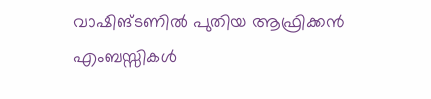വാഷിങ്ടണില്‍ പുതിയ ആഫ്രിക്കന്‍ എംബസ്സികൾ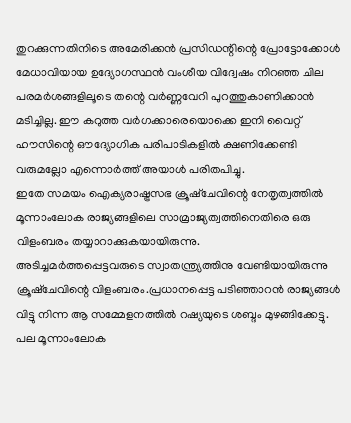തുറക്കുന്നതിനിടെ അമേരിക്കന്‍ പ്രസിഡന്റിന്റെ പ്രോട്ടോക്കോൾ മേധാവിയായ ഉദ്യോഗസ്ഥന്‍ വംശീയ വിദ്വേഷം നിറഞ്ഞ ചില പരമര്‍ശങ്ങളിലൂടെ തന്റെ വര്‍ണ്ണവേറി പുറത്തുകാണിക്കാന്‍ മടിച്ചില്ല. ഈ കറുത്ത വര്‍ഗക്കാരെയൊക്കെ ഇനി വൈറ്റ് ഹൗസിന്റെ ഔദ്യോഗിക പരിപാടികളില്‍ ക്ഷണിക്കേണ്ടി വരുമല്ലോ എന്നൊർത്ത് അയാള്‍ പരിതപിച്ചു.
ഇതേ സമയം ഐക്യരാഷ്ട്രസഭ ക്രൂഷ്ചേവിന്റെ നേതൃത്വത്തിൽ മൂന്നാംലോക രാജ്യങ്ങളിലെ സാമ്രാജ്യത്വത്തിനെതിരെ ഒരു വിളംബരം തയ്യാറാക്കുകയായിരുന്നു.
അടിച്ചമർത്തപ്പെട്ടവരുടെ സ്വാതന്ത്ര്യത്തിനു വേണ്ടിയായിരുന്നു ക്രൂഷ്ചേവിന്റെ വിളംബരം.പ്രധാനപ്പെട്ട പടിഞ്ഞാറൻ രാജ്യങ്ങൾ വിട്ടു നിന്ന ആ സമ്മേളനത്തിൽ റഷ്യയുടെ ശബ്ദം മുഴങ്ങിക്കേട്ടു. പല മൂന്നാംലോക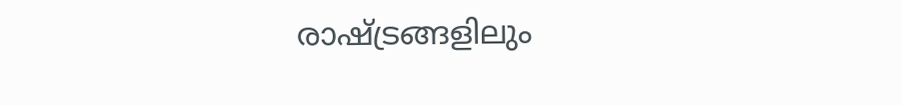രാഷ്ട്രങ്ങളിലും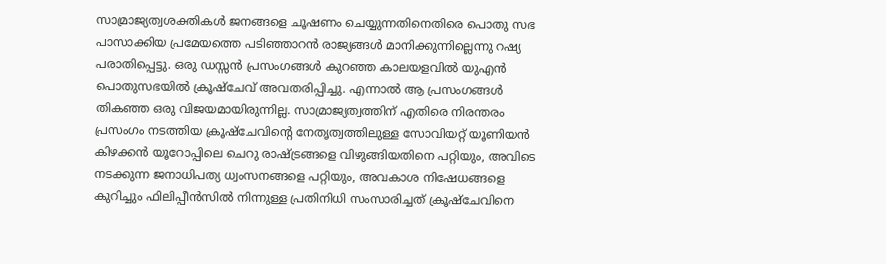സാമ്രാജ്യത്വശക്തികള്‍ ജനങ്ങളെ ചൂഷണം ചെയ്യുന്നതിനെതിരെ പൊതു സഭ പാസാക്കിയ പ്രമേയത്തെ പടിഞ്ഞാറൻ രാജ്യങ്ങൾ മാനിക്കുന്നില്ലെന്നു റഷ്യ പരാതിപ്പെട്ടു. ഒരു ഡസ്സൻ പ്രസംഗങ്ങൾ കുറഞ്ഞ കാലയളവിൽ യുഎൻ പൊതുസഭയിൽ ക്രൂഷ്ചേവ് അവതരിപ്പിച്ചു. എന്നാൽ ആ പ്രസംഗങ്ങൾ തികഞ്ഞ ഒരു വിജയമായിരുന്നില്ല. സാമ്രാജ്യത്വത്തിന് എതിരെ നിരന്തരം പ്രസംഗം നടത്തിയ ക്രൂഷ്ചേവിന്റെ നേതൃത്വത്തിലുള്ള സോവിയറ്റ് യൂണിയൻ കിഴക്കൻ യൂറോപ്പിലെ ചെറു രാഷ്ട്രങ്ങളെ വിഴുങ്ങിയതിനെ പറ്റിയും, അവിടെ നടക്കുന്ന ജനാധിപത്യ ധ്വംസനങ്ങളെ പറ്റിയും, അവകാശ നിഷേധങ്ങളെ കുറിച്ചും ഫിലിപ്പീന്‍സില്‍ നിന്നുള്ള പ്രതിനിധി സംസാരിച്ചത് ക്രൂഷ്ചേവിനെ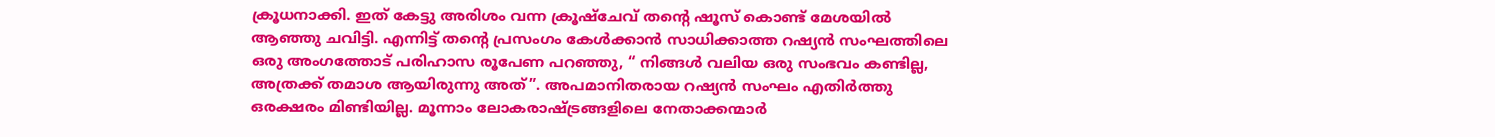ക്രൂധനാക്കി. ഇത് കേട്ടു അരിശം വന്ന ക്രൂഷ്ചേവ് തന്‍റെ ഷൂസ് കൊണ്ട് മേശയിൽ ആഞ്ഞു ചവിട്ടി. എന്നിട്ട് തന്‍റെ പ്രസംഗം കേൾക്കാൻ സാധിക്കാത്ത റഷ്യൻ സംഘത്തിലെ ഒരു അംഗത്തോട് പരിഹാസ രൂപേണ പറഞ്ഞു, “ നിങ്ങള്‍ വലിയ ഒരു സംഭവം കണ്ടില്ല, അത്രക്ക് തമാശ ആയിരുന്നു അത്”. അപമാനിതരായ റഷ്യൻ സംഘം എതിര്‍ത്തു ഒരക്ഷരം മിണ്ടിയില്ല. മൂന്നാം ലോകരാഷ്ട്രങ്ങളിലെ നേതാക്കന്മാര്‍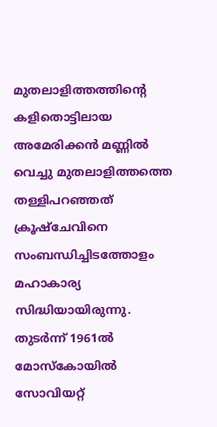മുതലാളിത്തത്തിന്‍റെ കളിതൊട്ടിലായ അമേരിക്കന്‍ മണ്ണില്‍ വെച്ചു മുതലാളിത്തത്തെ തള്ളിപറഞ്ഞത് ക്രൂഷ്ചേവിനെ സംബന്ധിച്ചിടത്തോളം മഹാകാര്യ സിദ്ധിയായിരുന്നു. തുടർന്ന് 1961ല്‍ മോസ്കോയില്‍ സോവിയറ്റ്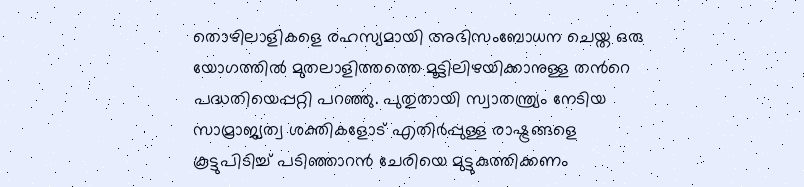തൊഴിലാളികളെ രഹസ്യമായി അഭിസംബോധന ചെയ്ത ഒരു യോഗത്തിൽ മുതലാളിത്തത്തെ മൂട്ടിലിഴയിക്കാനുള്ള തന്‍റെ പദ്ധതിയെപ്പറ്റി പറഞ്ഞു. പുതുതായി സ്വാതന്ത്ര്യം നേടിയ സാമ്രാജ്യത്വ ശക്തികളോട് എതിര്‍പ്പുള്ള രാഷ്ട്രങ്ങളെ കൂട്ടുപിടിച്ച് പടിഞ്ഞാറൻ ചേരിയെ മുട്ടുകുത്തിക്കണം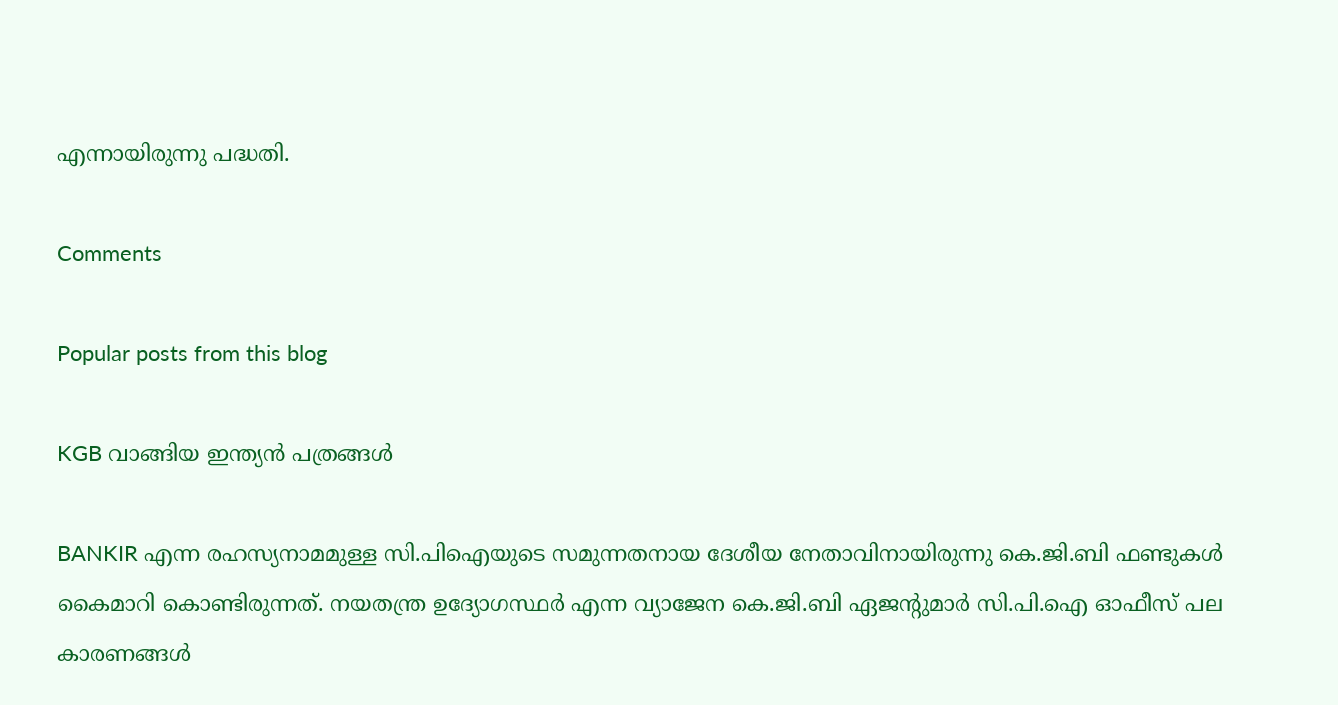എന്നായിരുന്നു പദ്ധതി.

Comments

Popular posts from this blog

KGB വാങ്ങിയ ഇന്ത്യൻ പത്രങ്ങൾ

BANKIR എന്ന രഹസ്യനാമമുള്ള സി.പിഐയുടെ സമുന്നതനായ ദേശീയ നേതാവിനായിരുന്നു കെ.ജി.ബി ഫണ്ടുകള്‍ കൈമാറി കൊണ്ടിരുന്നത്. നയതന്ത്ര ഉദ്യോഗസ്ഥര്‍ എന്ന വ്യാജേന കെ.ജി.ബി ഏജന്‍റുമാര്‍ സി.പി.ഐ ഓഫീസ് പല കാരണങ്ങള്‍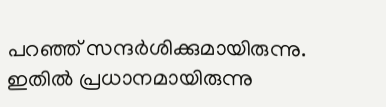പറഞ്ഞ് സന്ദര്‍ശിക്കുമായിരുന്നു. ഇതില്‍ പ്രധാനമായിരുന്നു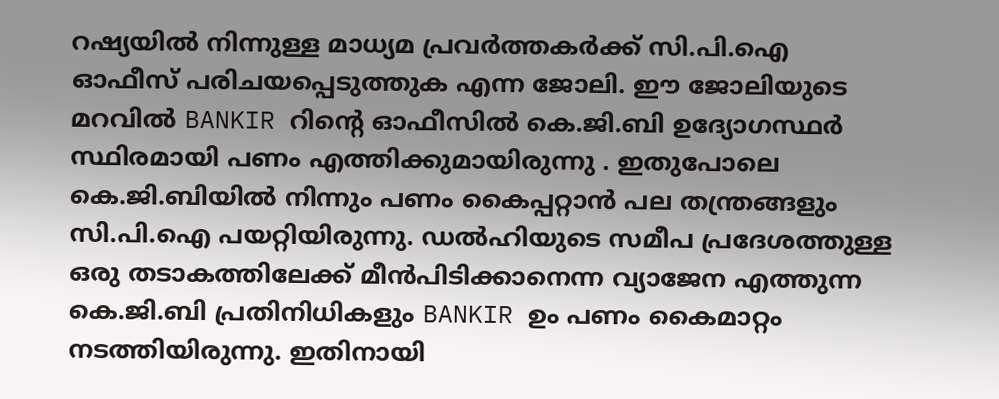റഷ്യയില്‍ നിന്നുള്ള മാധ്യമ പ്രവര്‍ത്തകര്‍ക്ക് സി.പി.ഐ ഓഫീസ് പരിചയപ്പെടുത്തുക എന്ന ജോലി. ഈ ജോലിയുടെ മറവിൽ BANKIR റിന്‍റെ ഓഫീസില്‍ കെ.ജി.ബി ഉദ്യോഗസ്ഥര്‍ സ്ഥിരമായി പണം എത്തിക്കുമായിരുന്നു . ഇതുപോലെ കെ.ജി.ബിയില്‍ നിന്നും പണം കൈപ്പറ്റാന്‍ പല തന്ത്രങ്ങളും സി.പി.ഐ പയറ്റിയിരുന്നു. ഡല്‍ഹിയുടെ സമീപ പ്രദേശത്തുള്ള ഒരു തടാകത്തിലേക്ക് മീന്‍പിടിക്കാനെന്ന വ്യാജേന എത്തുന്ന കെ.ജി.ബി പ്രതിനിധികളും BANKIR ഉം പണം കൈമാറ്റം നടത്തിയിരുന്നു. ഇതിനായി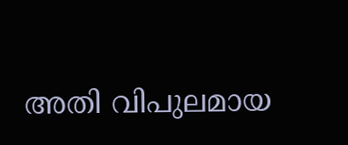അതി വിപുലമായ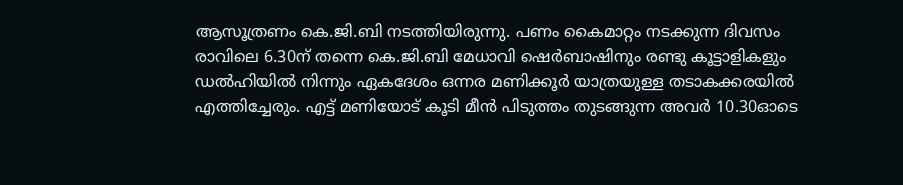ആസൂത്രണം കെ.ജി.ബി നടത്തിയിരുന്നു. പണം കൈമാറ്റം നടക്കുന്ന ദിവസം രാവിലെ 6.30ന് തന്നെ കെ.ജി.ബി മേധാവി ഷെര്‍ബാഷിനും രണ്ടു കൂട്ടാളികളും ഡല്‍ഹിയില്‍ നിന്നും ഏകദേശം ഒന്നര മണിക്കൂര്‍ യാത്രയുള്ള തടാകക്കരയില്‍ എത്തിച്ചേരും. എട്ട് മണിയോട് കൂടി മീന്‍ പിടുത്തം തുടങ്ങുന്ന അവര്‍ 10.30ഓടെ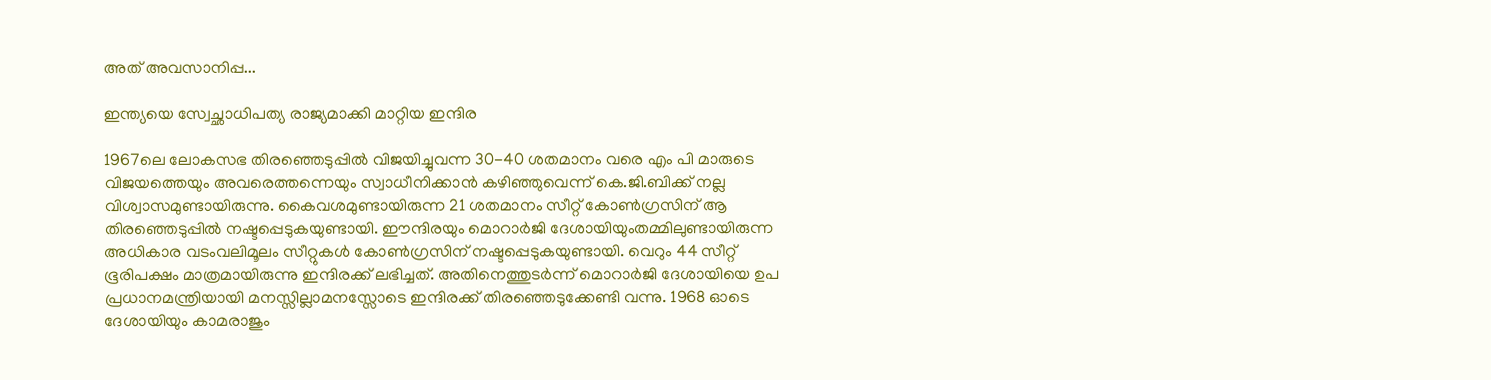അത് അവസാനിപ്പ...

ഇന്ത്യയെ സ്വേച്ഛാധിപത്യ രാജ്യമാക്കി മാറ്റിയ ഇന്ദിര

1967ലെ ലോകസഭ തിരഞ്ഞെടുപ്പില്‍ വിജയിച്ചുവന്ന 30-40 ശതമാനം വരെ എം പി മാരുടെ വിജയത്തെയും അവരെത്തന്നെയും സ്വാധീനിക്കാന്‍ കഴിഞ്ഞുവെന്ന് കെ.ജി.ബിക്ക് നല്ല വിശ്വാസമുണ്ടായിരുന്നു. കൈവശമുണ്ടായിരുന്ന 21 ശതമാനം സീറ്റ് കോണ്‍ഗ്രസിന് ആ തിരഞ്ഞെടുപ്പില്‍ നഷ്ടപ്പെടുകയുണ്ടായി. ഈന്ദിരയും മൊറാര്‍ജി ദേശായിയുംതമ്മിലുണ്ടായിരുന്ന അധികാര വടംവലിമൂലം സീറ്റുകള്‍ കോണ്‍ഗ്രസിന് നഷ്ടപ്പെടുകയുണ്ടായി. വെറും 44 സീറ്റ് ഭൂരിപക്ഷം മാത്രമായിരുന്നു ഇന്ദിരക്ക് ലഭിച്ചത്. അതിനെത്തുടര്‍ന്ന് മൊറാര്‍ജി ദേശായിയെ ഉപ പ്രധാനമന്ത്രിയായി മനസ്സില്ലാമനസ്സോടെ ഇന്ദിരക്ക് തിരഞ്ഞെടുക്കേണ്ടി വന്നു. 1968 ഓടെ ദേശായിയും കാമരാജും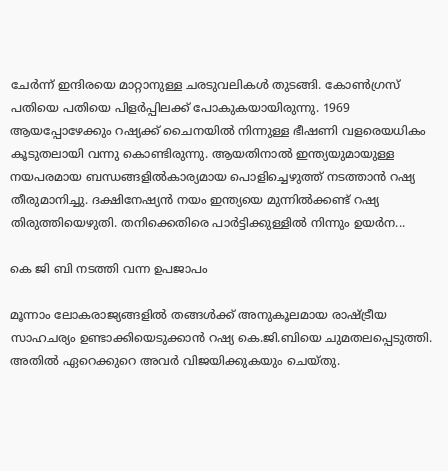ചേര്‍ന്ന് ഇന്ദിരയെ മാറ്റാനുള്ള ചരടുവലികള്‍ തുടങ്ങി. കോണ്‍ഗ്രസ് പതിയെ പതിയെ പിളര്‍പ്പിലക്ക് പോകുകയായിരുന്നു. 1969 ആയപ്പോഴേക്കും റഷ്യക്ക് ചൈനയില്‍ നിന്നുള്ള ഭീഷണി വളരെയധികം കൂടുതലായി വന്നു കൊണ്ടിരുന്നു. ആയതിനാല്‍ ഇന്ത്യയുമായുള്ള നയപരമായ ബന്ധങ്ങളില്‍കാര്യമായ പൊളിച്ചെഴുത്ത് നടത്താന്‍ റഷ്യ തീരുമാനിച്ചു. ദക്ഷിനേഷ്യന്‍ നയം ഇന്ത്യയെ മുന്നില്‍ക്കണ്ട് റഷ്യ തിരുത്തിയെഴുതി. തനിക്കെതിരെ പാര്‍ട്ടിക്കുള്ളില്‍ നിന്നും ഉയര്‍ന...

കെ ജി ബി നടത്തി വന്ന ഉപജാപം

മൂന്നാം ലോകരാജ്യങ്ങളിൽ തങ്ങള്‍ക്ക് അനുകൂലമായ രാഷ്ട്രീയ സാഹചര്യം ഉണ്ടാക്കിയെടുക്കാന്‍ റഷ്യ കെ.ജി.ബിയെ ചുമതലപ്പെടുത്തി. അതില്‍ ഏറെക്കുറെ അവർ വിജയിക്കുകയും ചെയ്തു.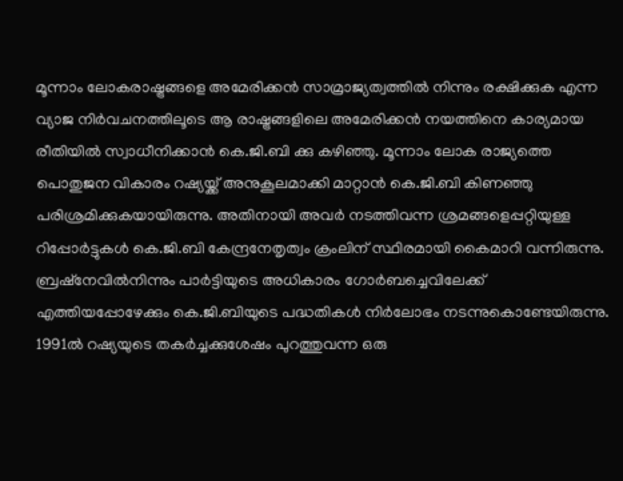മൂന്നാം ലോകരാഷ്ട്രങ്ങളെ അമേരിക്കൻ സാമ്രാജ്യത്വത്തില്‍ നിന്നും രക്ഷിക്കുക എന്ന വ്യാജ നിര്‍വചനത്തിലൂടെ ആ രാഷ്ട്രങ്ങളിലെ അമേരിക്കൻ നയത്തിനെ കാര്യമായ രീതിയിൽ സ്വാധീനിക്കാന്‍ കെ.ജി.ബി ക്കു കഴിഞ്ഞു. മൂന്നാം ലോക രാജ്യത്തെ പൊതുജന വികാരം റഷ്യയ്ക്ക് അനുകൂലമാക്കി മാറ്റാൻ കെ.ജി.ബി കിണഞ്ഞു പരിശ്രമിക്കുകയായിരുന്നു. അതിനായി അവര്‍ നടത്തിവന്ന ശ്രമങ്ങളെപ്പറ്റിയുള്ള റിപ്പോര്‍ട്ടുകൾ കെ.ജി.ബി കേന്ദ്രനേതൃത്വം ക്രംലിന് സ്ഥിരമായി കൈമാറി വന്നിരുന്നു. ബ്രഷ്നേവില്‍നിന്നും പാര്‍ട്ടിയുടെ അധികാരം ഗോര്‍ബച്ചെവിലേക്ക് എത്തിയപ്പോഴേക്കും കെ.ജി.ബിയുടെ പദ്ധതികൾ നിര്‍ലോഭം നടന്നുകൊണ്ടേയിരുന്നു. 1991ല്‍ റഷ്യയുടെ തകര്‍ച്ചക്കുശേഷം പുറത്തുവന്ന ഒരു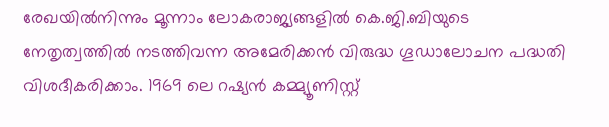രേഖയില്‍നിന്നും മൂന്നാം ലോകരാജ്യങ്ങളിൽ കെ.ജി.ബിയുടെ നേതൃത്വത്തിൽ നടത്തിവന്ന അമേരിക്കൻ വിരുദ്ധ ഗൂഡാലോചന പദ്ധതി വിശദീകരിക്കാം. 1969 ലെ റഷ്യൻ കമ്മ്യൂണിസ്റ്റ്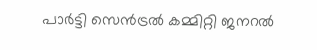പാര്‍ട്ടി സെന്‍ട്രൽ കമ്മിറ്റി ജനറൽ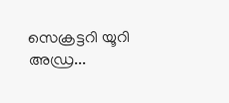സെക്രട്ടറി യൂറി അഡ്ര...